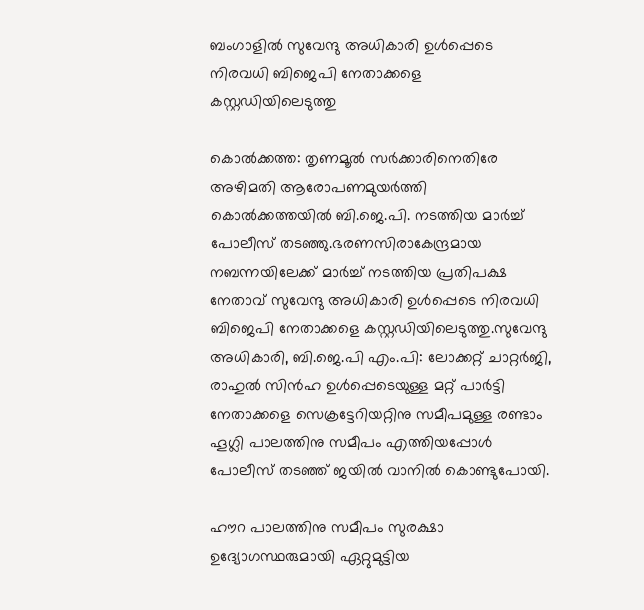ബംഗാളില്‍ സുവേന്ദു അധികാരി ഉള്‍പ്പെടെ നിരവധി ബിജെപി നേതാക്കളെ കസ്റ്റഡിയിലെടുത്തു

കൊല്‍ക്കത്ത: തൃണമൂല്‍ സര്‍ക്കാരിനെതിരേ അഴിമതി ആരോപണമുയര്‍ത്തി കൊല്‍ക്കത്തയില്‍ ബി.ജെ.പി. നടത്തിയ മാര്‍ച്ച് പോലീസ് തടഞ്ഞു.ഭരണസിരാകേന്ദ്രമായ നബന്നയിലേക്ക് മാര്‍ച്ച് നടത്തിയ പ്രതിപക്ഷ നേതാവ് സുവേന്ദു അധികാരി ഉള്‍പ്പെടെ നിരവധി ബിജെപി നേതാക്കളെ കസ്റ്റഡിയിലെടുത്തു.സുവേന്ദു അധികാരി, ബി.ജെ.പി എം.പി: ലോക്കറ്റ് ചാറ്റര്‍ജി, രാഹുല്‍ സിന്‍ഹ ഉള്‍പ്പെടെയുള്ള മറ്റ് പാര്‍ട്ടി നേതാക്കളെ സെക്രട്ടേറിയറ്റിനു സമീപമുള്ള രണ്ടാം ഹൂഗ്ലി പാലത്തിനു സമീപം എത്തിയപ്പോള്‍ പോലീസ് തടഞ്ഞ് ജയില്‍ വാനില്‍ കൊണ്ടുപോയി.

ഹൗറ പാലത്തിനു സമീപം സുരക്ഷാ ഉദ്യോഗസ്ഥരുമായി ഏറ്റുമുട്ടിയ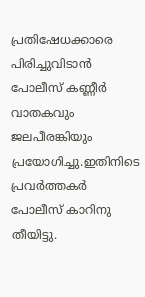പ്രതിഷേധക്കാരെ പിരിച്ചുവിടാന്‍ പോലീസ് കണ്ണീര്‍ വാതകവും ജലപീരങ്കിയും പ്രയോഗിച്ചു.ഇതിനിടെ പ്രവര്‍ത്തകര്‍ പോലീസ് കാറിനു തീയിട്ടു.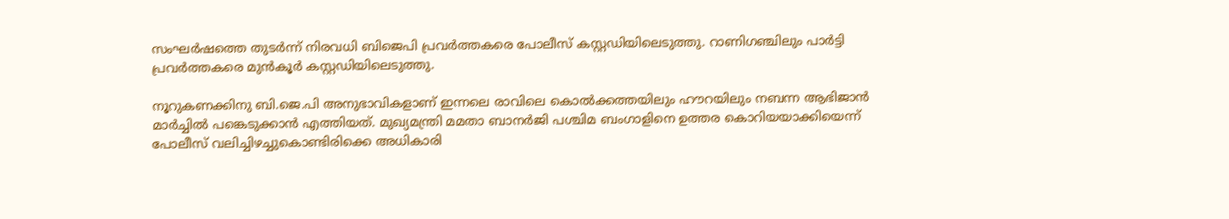സംഘര്‍ഷത്തെ തുടര്‍ന്ന് നിരവധി ബിജെപി പ്രവര്‍ത്തകരെ പോലീസ് കസ്റ്റഡിയിലെടുത്തു. റാണിഗഞ്ചിലും പാര്‍ട്ടി പ്രവര്‍ത്തകരെ മുന്‍കൂര്‍ കസ്റ്റഡിയിലെടുത്തു.

നൂറുകണക്കിനു ബി.ജെ.പി അനുഭാവികളാണ് ഇന്നലെ രാവിലെ കൊല്‍ക്കത്തയിലും ഹൗറയിലും നബന്ന ആഭിജാന്‍ മാര്‍ച്ചില്‍ പങ്കെടുക്കാന്‍ എത്തിയത്. മുഖ്യമന്ത്രി മമതാ ബാനര്‍ജി പശ്ചിമ ബംഗാളിനെ ഉത്തര കൊറിയയാക്കിയെന്ന് പോലീസ് വലിച്ചിഴച്ചുകൊണ്ടിരിക്കെ അധികാരി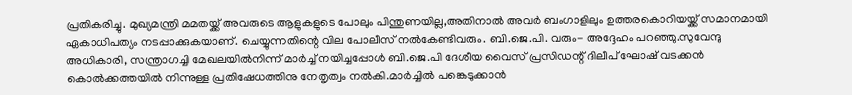പ്രതികരിച്ചു. മുഖ്യമന്ത്രി മമതയ്ക്ക് അവരുടെ ആളുകളുടെ പോലും പിന്തുണയില്ല,അതിനാല്‍ അവര്‍ ബംഗാളിലും ഉത്തരകൊറിയയ്ക്ക് സമാനമായി ഏകാധിപത്യം നടപ്പാക്കുകയാണ്. ചെയ്യുന്നതിന്റെ വില പോലീസ് നല്‍കേണ്ടിവരും. ബി.ജെ.പി. വരും- അദ്ദേഹം പറഞ്ഞു.സുവേന്ദു അധികാരി, സന്ത്രാഗച്ചി മേഖലയില്‍നിന്ന് മാര്‍ച്ച് നയിച്ചപ്പോള്‍ ബി.ജെ.പി ദേശീയ വൈസ് പ്രസിഡന്റ് ദിലീപ് ഘോഷ് വടക്കന്‍ കൊല്‍ക്കത്തയില്‍ നിന്നുള്ള പ്രതിഷേധത്തിനു നേതൃത്വം നല്‍കി.മാര്‍ച്ചില്‍ പങ്കെടുക്കാന്‍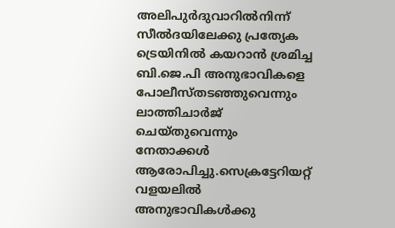അലിപുര്‍ദുവാറില്‍നിന്ന് സീല്‍ദയിലേക്കു പ്രത്യേക ട്രെയിനില്‍ കയറാന്‍ ശ്രമിച്ച ബി.ജെ.പി അനുഭാവികളെ പോലീസ്തടഞ്ഞുവെന്നും ലാത്തിചാര്‍ജ് ചെയ്തുവെന്നും നേതാക്കള്‍ ആരോപിച്ചു.സെക്രട്ടേറിയറ്റ് വളയലില്‍ അനുഭാവികള്‍ക്കു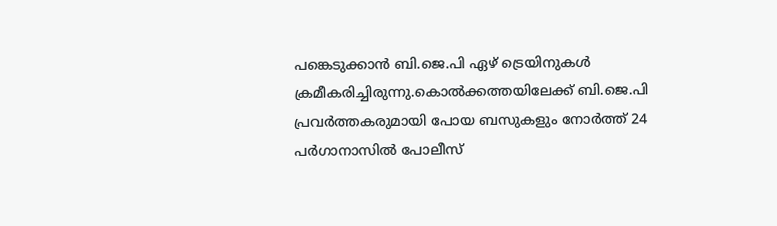പങ്കെടുക്കാന്‍ ബി.ജെ.പി ഏഴ് ട്രെയിനുകള്‍ ക്രമീകരിച്ചിരുന്നു.കൊല്‍ക്കത്തയിലേക്ക് ബി.ജെ.പി പ്രവര്‍ത്തകരുമായി പോയ ബസുകളും നോര്‍ത്ത് 24 പര്‍ഗാനാസില്‍ പോലീസ്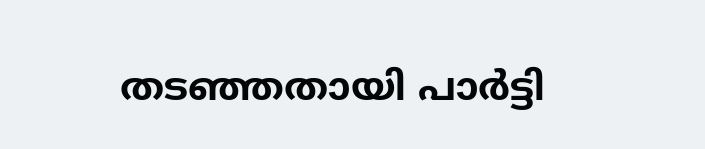തടഞ്ഞതായി പാര്‍ട്ടി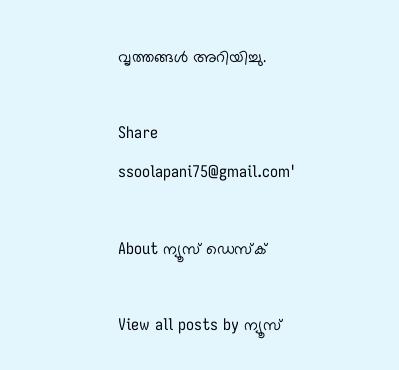വൃത്തങ്ങള്‍ അറിയിച്ചു.

Share
ssoolapani75@gmail.com'

About ന്യൂസ് ഡെസ്ക്

View all posts by ന്യൂസ്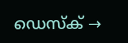ഡെസ്ക് →